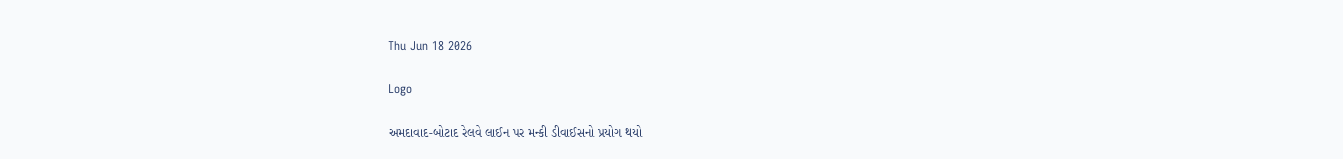Thu Jun 18 2026

Logo

અમદાવાદ-બોટાદ રેલવે લાઈન પર મન્કી ડીવાઈસનો પ્રયોગ થયો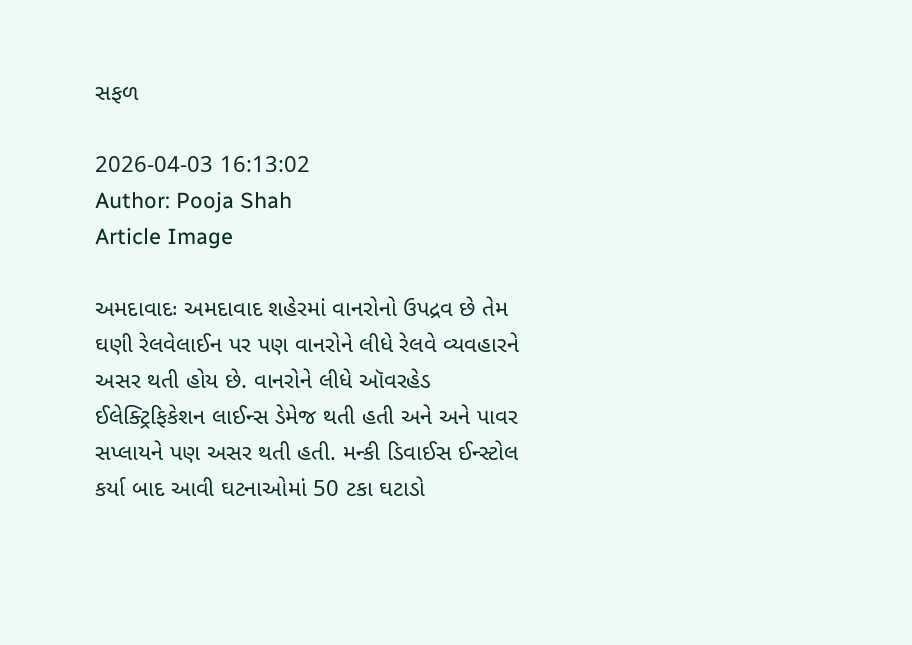સફળ

2026-04-03 16:13:02
Author: Pooja Shah
Article Image

અમદાવાદઃ અમદાવાદ શહેરમાં વાનરોનો ઉપદ્રવ છે તેમ ઘણી રેલવેલાઈન પર પણ વાનરોને લીધે રેલવે વ્યવહારને અસર થતી હોય છે. વાનરોને લીધે ઑવરહેડ ઈલેક્ટ્રિફિકેશન લાઈન્સ ડેમેજ થતી હતી અને અને પાવર સપ્લાયને પણ અસર થતી હતી. મન્કી ડિવાઈસ ઈન્સ્ટોલ કર્યા બાદ આવી ઘટનાઓમાં 50 ટકા ઘટાડો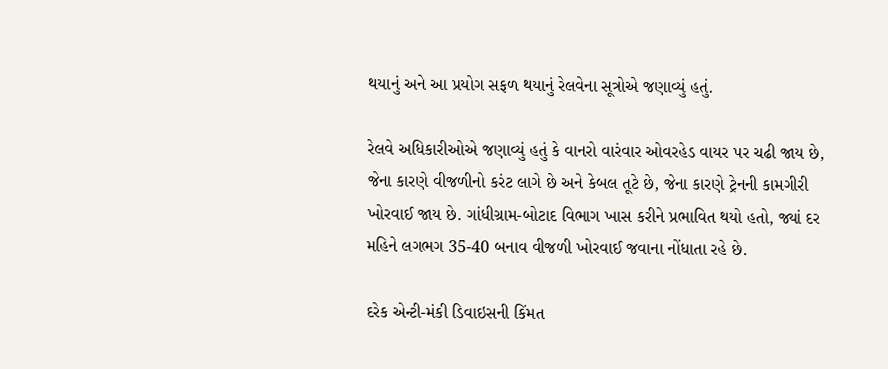થયાનું અને આ પ્રયોગ સફળ થયાનું રેલવેના સૂત્રોએ જણાવ્યું હતું.

રેલવે અધિકારીઓએ જણાવ્યું હતું કે વાનરો વારંવાર ઓવરહેડ વાયર પર ચઢી જાય છે, જેના કારણે વીજળીનો કરંટ લાગે છે અને કેબલ તૂટે છે, જેના કારણે ટ્રેનની કામગીરી ખોરવાઈ જાય છે. ગાંધીગ્રામ-બોટાદ વિભાગ ખાસ કરીને પ્રભાવિત થયો હતો, જ્યાં દર મહિને લગભગ 35-40 બનાવ વીજળી ખોરવાઈ જવાના નોંધાતા રહે છે.

દરેક એન્ટી-મંકી ડિવાઇસની કિંમત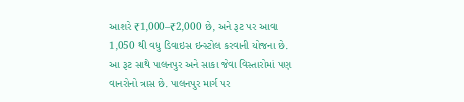આશરે ₹1,000–₹2,000 છે, અને રૂટ પર આવા 1,050 થી વધુ ડિવાઇસ ઇન્સ્ટોલ કરવાની યોજના છે. આ રૂટ સાથે પાલનપુર અને સાકા જેવા વિસ્તારોમાં પણ વાનરોનો ત્રાસ છે. પાલનપુર માર્ગ પર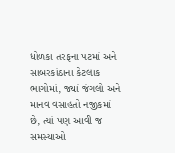ધોળકા તરફના પટમાં અને સાબરકાંઠાના કેટલાક ભાગોમાં, જ્યાં જંગલો અને માનવ વસાહતો નજીકમાં છે, ત્યાં પણ આવી જ સમસ્યાઓ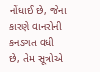નોંધાઈ છે, જેના કારણે વાનરોની કનડગત વધી છે, તેમ સૂત્રોએ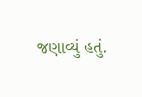જણાવ્યું હતું.